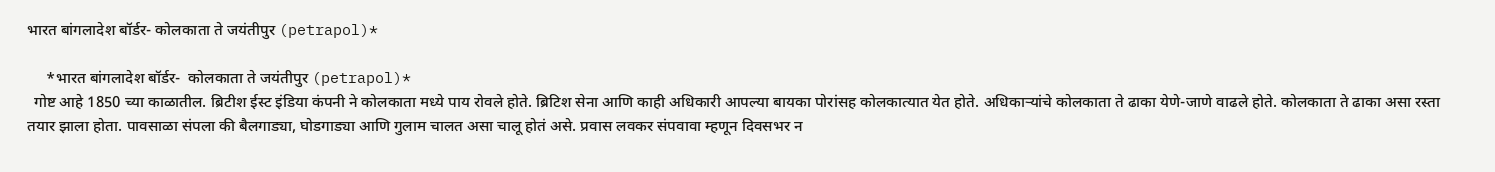भारत बांगलादेश बॉर्डर- कोलकाता ते जयंतीपुर (petrapol)*

     *भारत बांगलादेश बॉर्डर-  कोलकाता ते जयंतीपुर (petrapol)*
  गोष्ट आहे 1850 च्या काळातील. ब्रिटीश ईस्ट इंडिया कंपनी ने कोलकाता मध्ये पाय रोवले होते. ब्रिटिश सेना आणि काही अधिकारी आपल्या बायका पोरांसह कोलकात्यात येत होते. अधिकाऱ्यांचे कोलकाता ते ढाका येणे-जाणे वाढले होते. कोलकाता ते ढाका असा रस्ता तयार झाला होता. पावसाळा संपला की बैलगाड्या, घोडगाड्या आणि गुलाम चालत असा चालू होतं असे. प्रवास लवकर संपवावा म्हणून दिवसभर न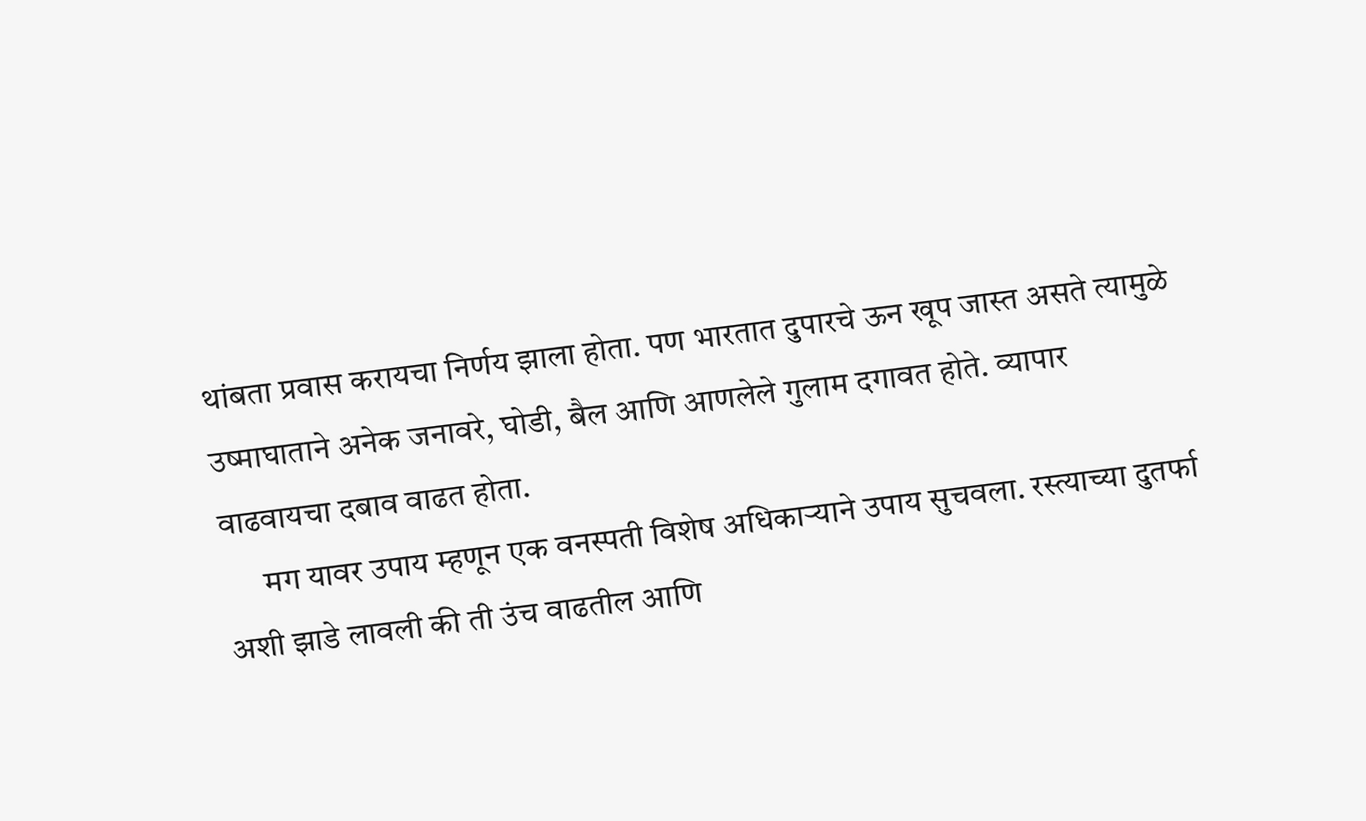थांबता प्रवास करायचा निर्णय झाला होता. पण भारतात दुपारचे ऊन खूप जास्त असते त्यामुळे उष्माघाताने अनेक जनावरे, घोडी, बैल आणि आणलेले गुलाम दगावत होते. व्यापार वाढवायचा दबाव वाढत होता.
      मग यावर उपाय म्हणून एक वनस्पती विशेष अधिकाऱ्याने उपाय सुचवला. रस्त्याच्या दुतर्फा अशी झाडे लावली की ती उंच वाढतील आणि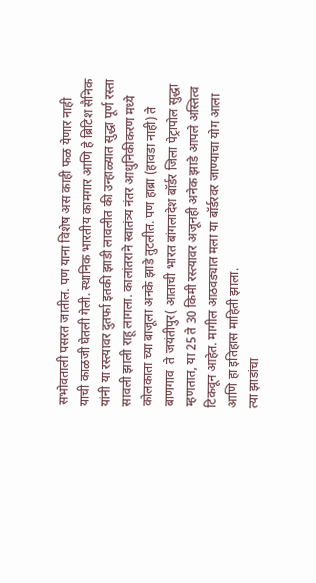सभोवताली पसरत जातील. पण याना विशेष अस काही फळ येणार नाही याची काळजी घेतली गेली. स्थानिक भारतीय कामगार आणि हे ब्रिटिश सैनिक यांनी या रस्त्यावर दुतर्फा इतकी झाडी लावलीत की उन्हाळ्यात सुद्धा पूर्ण रस्ता सावली झाली राहू लागला. कालांतराने स्वातंत्र्य नंतर आधुनिकीकरण मध्ये कोलकाता च्या बाजूला अनके झाडे तुटलीत. पण हाब्रा (हावडा नाही) ते बाणगाव  ते जयंतीपुर( आताची भारत बांगलादेश बॉर्डर जिला पेट्रापोल सुद्धा म्हणतात, या 25 ते 30 किमी रस्त्यावर अजूनही अनेक झाडे आपले अस्तित्व टिकवून आहेत. मागील आठवड्यात मला या बॉर्डरवर जाण्याचा योग आला आणि हा इतिहास माहिती झाला.
त्या झाडांचा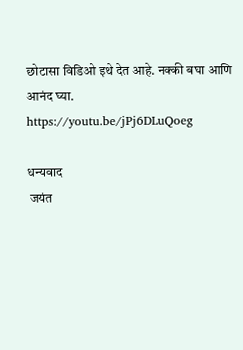छोटासा विडिओ इथे देत आहे. नक्की बघा आणि आनंद घ्या.
https://youtu.be/jPj6DLuQoeg

धन्यवाद
 जयंत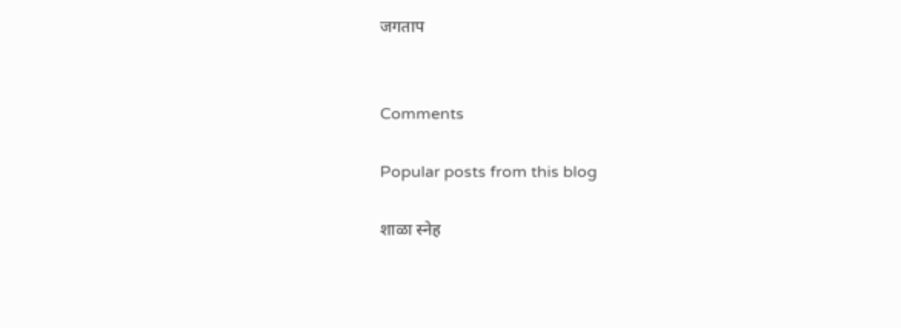जगताप


Comments

Popular posts from this blog

शाळा स्नेह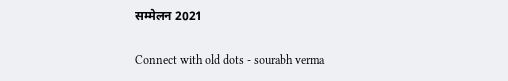सम्मेलन 2021

Connect with old dots - sourabh verma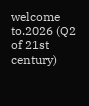welcome to.2026 (Q2 of 21st century)